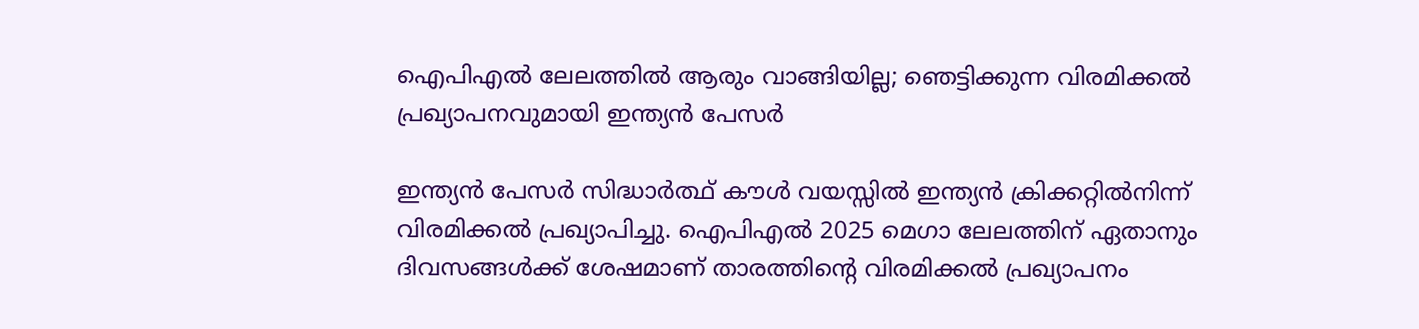ഐപിഎല്‍ ലേലത്തില്‍ ആരും വാങ്ങിയില്ല; ഞെട്ടിക്കുന്ന വിരമിക്കല്‍ പ്രഖ്യാപനവുമായി ഇന്ത്യന്‍ പേസര്‍

ഇന്ത്യന്‍ പേസര്‍ സിദ്ധാര്‍ത്ഥ് കൗള്‍ വയസ്സില്‍ ഇന്ത്യന്‍ ക്രിക്കറ്റില്‍നിന്ന് വിരമിക്കല്‍ പ്രഖ്യാപിച്ചു. ഐപിഎല്‍ 2025 മെഗാ ലേലത്തിന് ഏതാനും ദിവസങ്ങള്‍ക്ക് ശേഷമാണ് താരത്തിന്റെ വിരമിക്കല്‍ പ്രഖ്യാപനം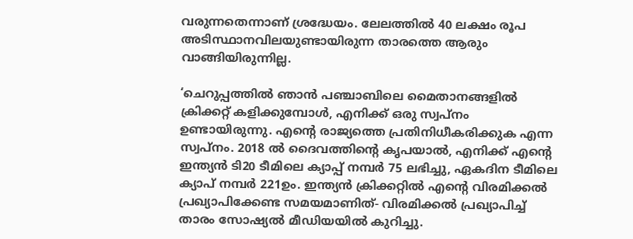വരുന്നതെന്നാണ് ശ്രദ്ധേയം. ലേലത്തില്‍ 40 ലക്ഷം രൂപ അടിസ്ഥാനവിലയുണ്ടായിരുന്ന താരത്തെ ആരും വാങ്ങിയിരുന്നില്ല.

‘ചെറുപ്പത്തില്‍ ഞാന്‍ പഞ്ചാബിലെ മൈതാനങ്ങളില്‍ ക്രിക്കറ്റ് കളിക്കുമ്പോള്‍, എനിക്ക് ഒരു സ്വപ്നം ഉണ്ടായിരുന്നു. എന്റെ രാജ്യത്തെ പ്രതിനിധീകരിക്കുക എന്ന സ്വപ്നം. 2018 ല്‍ ദൈവത്തിന്റെ കൃപയാല്‍, എനിക്ക് എന്റെ ഇന്ത്യന്‍ ടി20 ടീമിലെ ക്യാപ്പ് നമ്പര്‍ 75 ലഭിച്ചു, ഏകദിന ടീമിലെ ക്യാപ് നമ്പര്‍ 221ഉം. ഇന്ത്യന്‍ ക്രിക്കറ്റില്‍ എന്റെ വിരമിക്കല്‍ പ്രഖ്യാപിക്കേണ്ട സമയമാണിത്- വിരമിക്കല്‍ പ്രഖ്യാപിച്ച് താരം സോഷ്യല്‍ മീഡിയയില്‍ കുറിച്ചു.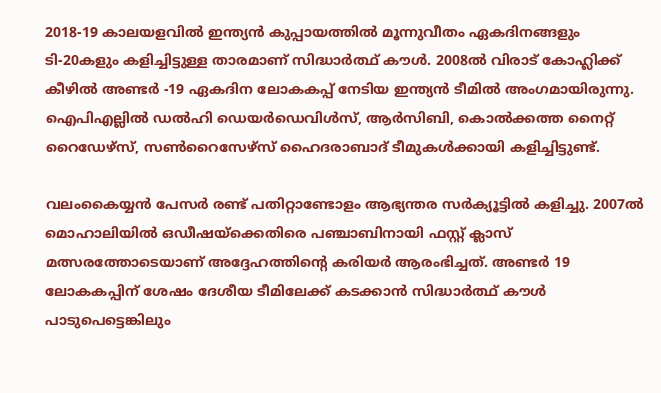2018-19 കാലയളവില്‍ ഇന്ത്യന്‍ കുപ്പായത്തില്‍ മൂന്നുവീതം ഏകദിനങ്ങളും ടി-20കളും കളിച്ചിട്ടുള്ള താരമാണ് സിദ്ധാര്‍ത്ഥ് കൗള്‍. 2008ല്‍ വിരാട് കോഹ്ലിക്ക് കീഴില്‍ അണ്ടര്‍ -19 ഏകദിന ലോകകപ്പ് നേടിയ ഇന്ത്യന്‍ ടീമില്‍ അംഗമായിരുന്നു. ഐപിഎല്ലില്‍ ഡല്‍ഹി ഡെയര്‍ഡെവിള്‍സ്, ആര്‍സിബി, കൊല്‍ക്കത്ത നൈറ്റ് റൈഡേഴ്‌സ്, സണ്‍റൈസേഴ്‌സ് ഹൈദരാബാദ് ടീമുകള്‍ക്കായി കളിച്ചിട്ടുണ്ട്.

വലംകൈയ്യന്‍ പേസര്‍ രണ്ട് പതിറ്റാണ്ടോളം ആഭ്യന്തര സര്‍ക്യൂട്ടില്‍ കളിച്ചു. 2007ല്‍ മൊഹാലിയില്‍ ഒഡീഷയ്ക്കെതിരെ പഞ്ചാബിനായി ഫസ്റ്റ് ക്ലാസ് മത്സരത്തോടെയാണ് അദ്ദേഹത്തിന്റെ കരിയര്‍ ആരംഭിച്ചത്. അണ്ടര്‍ 19 ലോകകപ്പിന് ശേഷം ദേശീയ ടീമിലേക്ക് കടക്കാന്‍ സിദ്ധാര്‍ത്ഥ് കൗള്‍ പാടുപെട്ടെങ്കിലും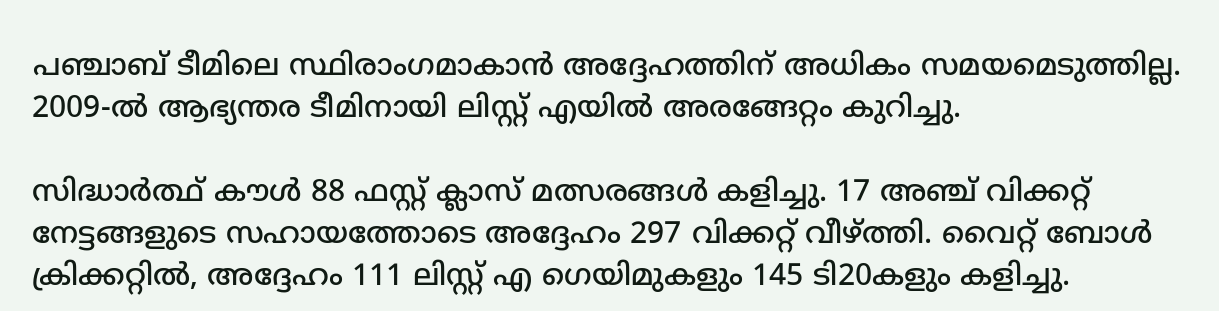പഞ്ചാബ് ടീമിലെ സ്ഥിരാംഗമാകാന്‍ അദ്ദേഹത്തിന് അധികം സമയമെടുത്തില്ല. 2009-ല്‍ ആഭ്യന്തര ടീമിനായി ലിസ്റ്റ് എയില്‍ അരങ്ങേറ്റം കുറിച്ചു.

സിദ്ധാര്‍ത്ഥ് കൗള്‍ 88 ഫസ്റ്റ് ക്ലാസ് മത്സരങ്ങള്‍ കളിച്ചു. 17 അഞ്ച് വിക്കറ്റ് നേട്ടങ്ങളുടെ സഹായത്തോടെ അദ്ദേഹം 297 വിക്കറ്റ് വീഴ്ത്തി. വൈറ്റ് ബോള്‍ ക്രിക്കറ്റില്‍, അദ്ദേഹം 111 ലിസ്റ്റ് എ ഗെയിമുകളും 145 ടി20കളും കളിച്ചു.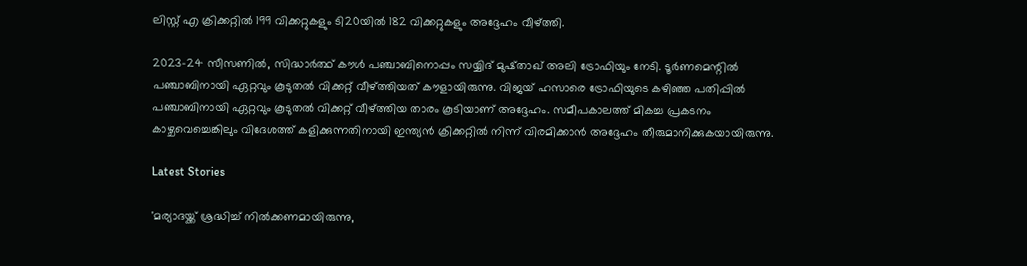ലിസ്റ്റ് എ ക്രിക്കറ്റില്‍ 199 വിക്കറ്റുകളും ടി20യില്‍ 182 വിക്കറ്റുകളും അദ്ദേഹം വീഴ്ത്തി.

2023-24 സീസണില്‍, സിദ്ധാര്‍ത്ഥ് കൗള്‍ പഞ്ചാബിനൊപ്പം സയ്യിദ് മുഷ്താഖ് അലി ട്രോഫിയും നേടി. ടൂര്‍ണമെന്റില്‍ പഞ്ചാബിനായി ഏറ്റവും കൂടുതല്‍ വിക്കറ്റ് വീഴ്ത്തിയത് കൗളായിരുന്നു. വിജയ് ഹസാരെ ട്രോഫിയുടെ കഴിഞ്ഞ പതിപ്പില്‍ പഞ്ചാബിനായി ഏറ്റവും കൂടുതല്‍ വിക്കറ്റ് വീഴ്ത്തിയ താരം കൂടിയാണ് അദ്ദേഹം. സമീപകാലത്ത് മികച്ച പ്രകടനം കാഴ്ചവെച്ചെങ്കിലും വിദേശത്ത് കളിക്കുന്നതിനായി ഇന്ത്യന്‍ ക്രിക്കറ്റില്‍ നിന്ന് വിരമിക്കാന്‍ അദ്ദേഹം തീരുമാനിക്കുകയായിരുന്നു.

Latest Stories

'മര്യാദയ്ക്ക് ശ്രദ്ധിച്ച് നിൽക്കണമായിരുന്നു,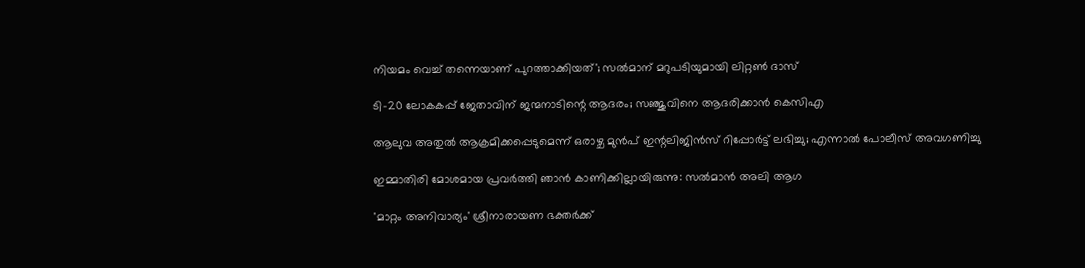നിയമം വെച്ച് തന്നെയാണ് പുറത്താക്കിയത്'; സൽമാന് മറുപടിയുമായി ലിറ്റൺ ദാസ്

ടി-20 ലോകകപ്പ് ജേതാവിന് ജന്മനാടിന്റെ ആദരം; സഞ്ജുവിനെ ആദരിക്കാൻ കെസിഎ

ആലുവ അതുൽ ആക്രമിക്കപ്പെടുമെന്ന് ഒരാഴ്ച മുൻപ് ഇന്റലിജിൻസ് റിപ്പോർട്ട് ലഭിച്ചു; എന്നാൽ പോലീസ് അവഗണിച്ചു

ഇമ്മാതിരി മോശമായ പ്രവർത്തി ഞാൻ കാണിക്കില്ലായിരുന്നു: സല്‍മാന്‍ അലി ആഗ

'മാറ്റം അനിവാര്യം' ശ്രീനാരായണ ഭക്തര്‍ക്ക്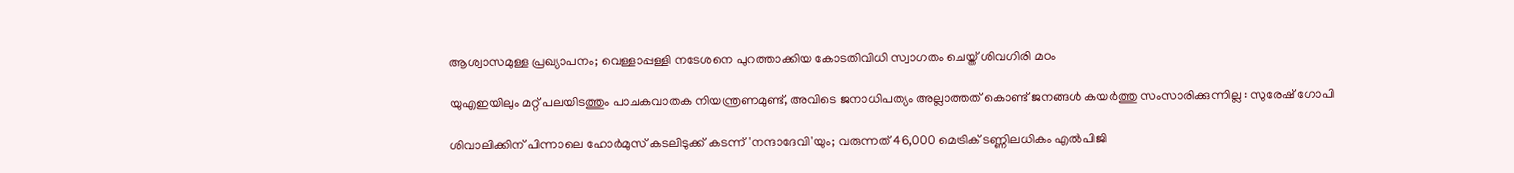ആശ്വാസമുള്ള പ്രഖ്യാപനം; വെള്ളാപ്പള്ളി നടേശനെ പുറത്താക്കിയ കോടതിവിധി സ്വാഗതം ചെയ്ത് ശിവഗിരി മഠം

യുഎഇയിലും മറ്റ് പലയിടത്തും പാചകവാതക നിയന്ത്രണമുണ്ട്, അവിടെ ജനാധിപത്യം അല്ലാത്തത് കൊണ്ട് ജനങ്ങൾ കയർത്തു സംസാരിക്കുന്നില്ല : സുരേഷ് ഗോപി

ശിവാലിക്കിന് പിന്നാലെ ഹോർമുസ് കടലിടുക്ക് കടന്ന് 'നന്ദാദേവി'യും; വരുന്നത് 46,000 മെട്രിക് ടണ്ണിലധികം എൽപിജി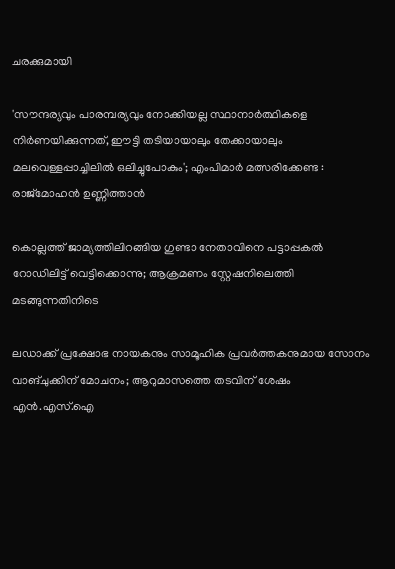ചരക്കുമായി

'സൗന്ദര്യവും പാരമ്പര്യവും നോക്കിയല്ല സ്ഥാനാര്‍ത്ഥികളെ നിര്‍ണയിക്കുന്നത്, ഈട്ടി തടിയായാലും തേക്കായാലും മലവെള്ളപ്പാച്ചിലിൽ ഒലിച്ചുപോകും'; എംപിമാർ മത്സരിക്കേണ്ട : രാജ്‌മോഹൻ ഉണ്ണിത്താന്‍

കൊല്ലത്ത് ജാമ്യത്തിലിറങ്ങിയ ഗുണ്ടാ നേതാവിനെ പട്ടാപ്പകൽ റോഡിലിട്ട് വെട്ടിക്കൊന്നു; ആക്രമണം സ്റ്റേഷനിലെത്തി മടങ്ങുന്നതിനിടെ

ലഡാക്ക് പ്രക്ഷോഭ നായകനും സാമൂഹിക പ്രവർത്തകനുമായ സോനം വാങ്ചുക്കിന് മോചനം; ആറുമാസത്തെ തടവിന് ശേഷം എന്‍.എസ്.ഐ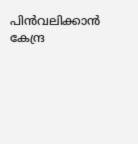പിൻവലിക്കാൻ കേന്ദ്ര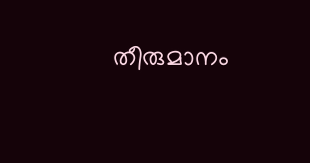തീരുമാനം